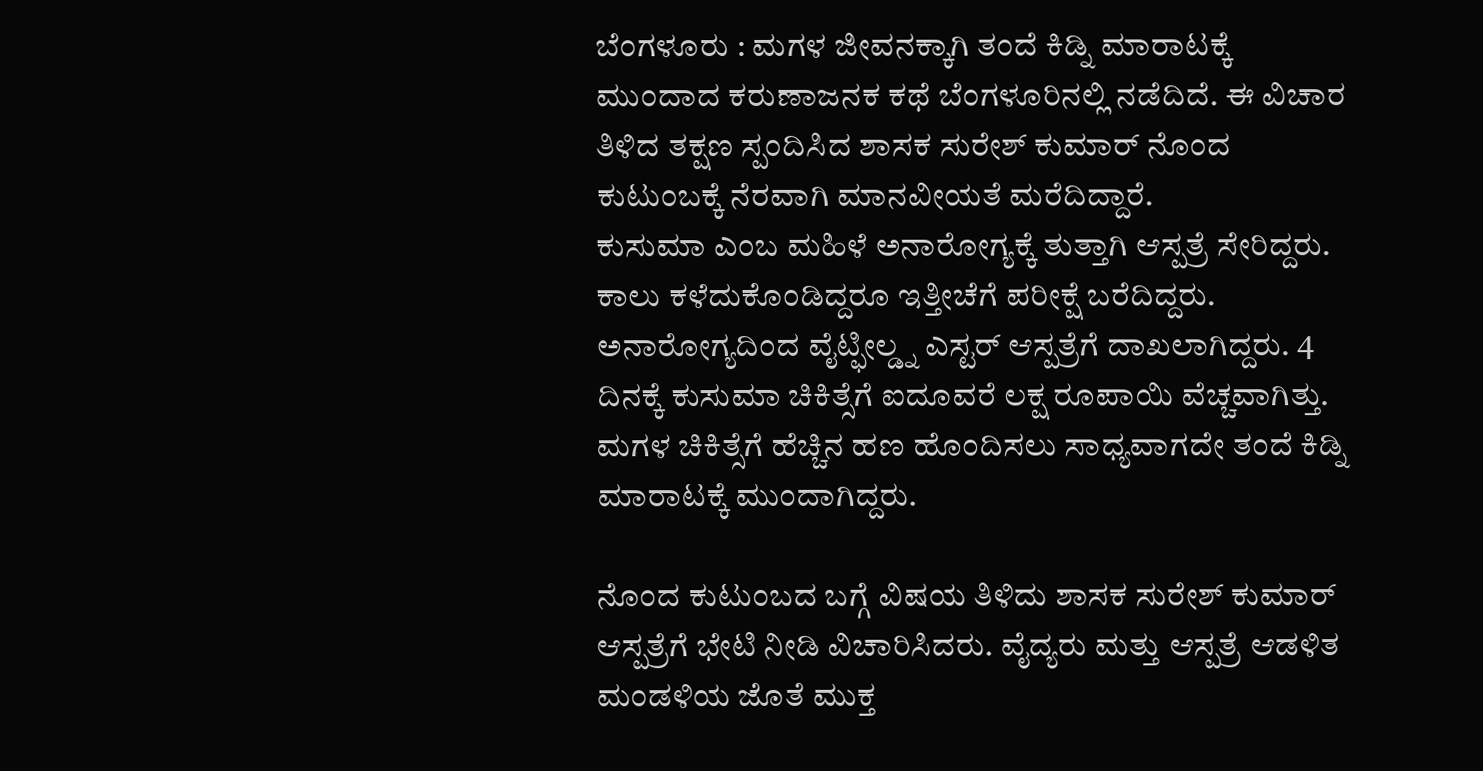ಬೆಂಗಳೂರು : ಮಗಳ ಜೀವನಕ್ಕಾಗಿ ತಂದೆ ಕಿಡ್ನಿ ಮಾರಾಟಕ್ಕೆ ಮುಂದಾದ ಕರುಣಾಜನಕ ಕಥೆ ಬೆಂಗಳೂರಿನಲ್ಲಿ ನಡೆದಿದೆ. ಈ ವಿಚಾರ ತಿಳಿದ ತಕ್ಷಣ ಸ್ಪಂದಿಸಿದ ಶಾಸಕ ಸುರೇಶ್ ಕುಮಾರ್ ನೊಂದ ಕುಟುಂಬಕ್ಕೆ ನೆರವಾಗಿ ಮಾನವೀಯತೆ ಮರೆದಿದ್ದಾರೆ.
ಕುಸುಮಾ ಎಂಬ ಮಹಿಳೆ ಅನಾರೋಗ್ಯಕ್ಕೆ ತುತ್ತಾಗಿ ಆಸ್ಪತ್ರೆ ಸೇರಿದ್ದರು. ಕಾಲು ಕಳೆದುಕೊಂಡಿದ್ದರೂ ಇತ್ತೀಚೆಗೆ ಪರೀಕ್ಷೆ ಬರೆದಿದ್ದರು. ಅನಾರೋಗ್ಯದಿಂದ ವೈಟ್ಫೀಲ್ಡ್ನ ಎಸ್ಟರ್ ಆಸ್ಪತ್ರೆಗೆ ದಾಖಲಾಗಿದ್ದರು. 4 ದಿನಕ್ಕೆ ಕುಸುಮಾ ಚಿಕಿತ್ಸೆಗೆ ಐದೂವರೆ ಲಕ್ಷ ರೂಪಾಯಿ ವೆಚ್ಚವಾಗಿತ್ತು. ಮಗಳ ಚಿಕಿತ್ಸೆಗೆ ಹೆಚ್ಚಿನ ಹಣ ಹೊಂದಿಸಲು ಸಾಧ್ಯವಾಗದೇ ತಂದೆ ಕಿಡ್ನಿ ಮಾರಾಟಕ್ಕೆ ಮುಂದಾಗಿದ್ದರು.

ನೊಂದ ಕುಟುಂಬದ ಬಗ್ಗೆ ವಿಷಯ ತಿಳಿದು ಶಾಸಕ ಸುರೇಶ್ ಕುಮಾರ್ ಆಸ್ಪತ್ರೆಗೆ ಭೇಟಿ ನೀಡಿ ವಿಚಾರಿಸಿದರು. ವೈದ್ಯರು ಮತ್ತು ಆಸ್ಪತ್ರೆ ಆಡಳಿತ ಮಂಡಳಿಯ ಜೊತೆ ಮುಕ್ತ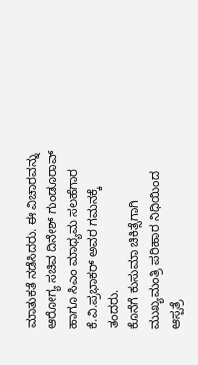ಮಾತುಕತೆ ನಡೆಸಿದರು. ಈ ವಿಚಾರವನ್ನು ಆರೋಗ್ಯ ಸಚಿವ ದಿನೇಶ್ ಗುಂಡೂರಾವ್ ಹಾಗೂ ಸಿಎಂ ಮಾಧ್ಯಮ ಸಲಹೆಗಾರ ಕೆ.ವಿ.ಪ್ರಭಾಕರ್ ಅವರ ಗಮನಕ್ಕೆ ತಂದರು.
ಕೊನೆಗೆ ಕುಸುಮಾ ಚಿಕಿತ್ಸೆಗಾಗಿ ಮುಖ್ಯಮಂತ್ರಿ ಪರಿಹಾರ ನಿಧಿಯಿಂದ ಆಸ್ಪತ್ರೆ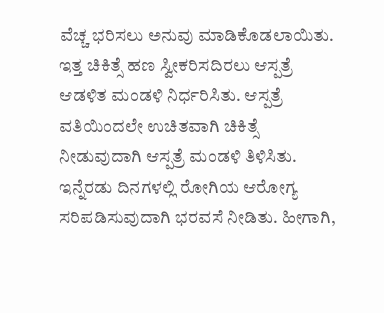ವೆಚ್ಚ ಭರಿಸಲು ಅನುವು ಮಾಡಿಕೊಡಲಾಯಿತು. ಇತ್ತ ಚಿಕಿತ್ಸೆ ಹಣ ಸ್ವೀಕರಿಸದಿರಲು ಆಸ್ಪತ್ರೆ ಆಡಳಿತ ಮಂಡಳಿ ನಿರ್ಧರಿಸಿತು. ಆಸ್ಪತ್ರೆ ವತಿಯಿಂದಲೇ ಉಚಿತವಾಗಿ ಚಿಕಿತ್ಸೆ ನೀಡುವುದಾಗಿ ಆಸ್ಪತ್ರೆ ಮಂಡಳಿ ತಿಳಿಸಿತು. ಇನ್ನೆರಡು ದಿನಗಳಲ್ಲಿ ರೋಗಿಯ ಆರೋಗ್ಯ ಸರಿಪಡಿಸುವುದಾಗಿ ಭರವಸೆ ನೀಡಿತು. ಹೀಗಾಗಿ,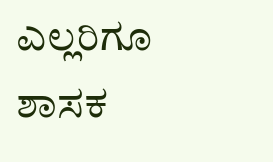ಎಲ್ಲರಿಗೂ ಶಾಸಕ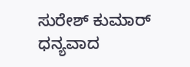ಸುರೇಶ್ ಕುಮಾರ್ ಧನ್ಯವಾದ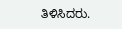ತಿಳಿಸಿದರು.